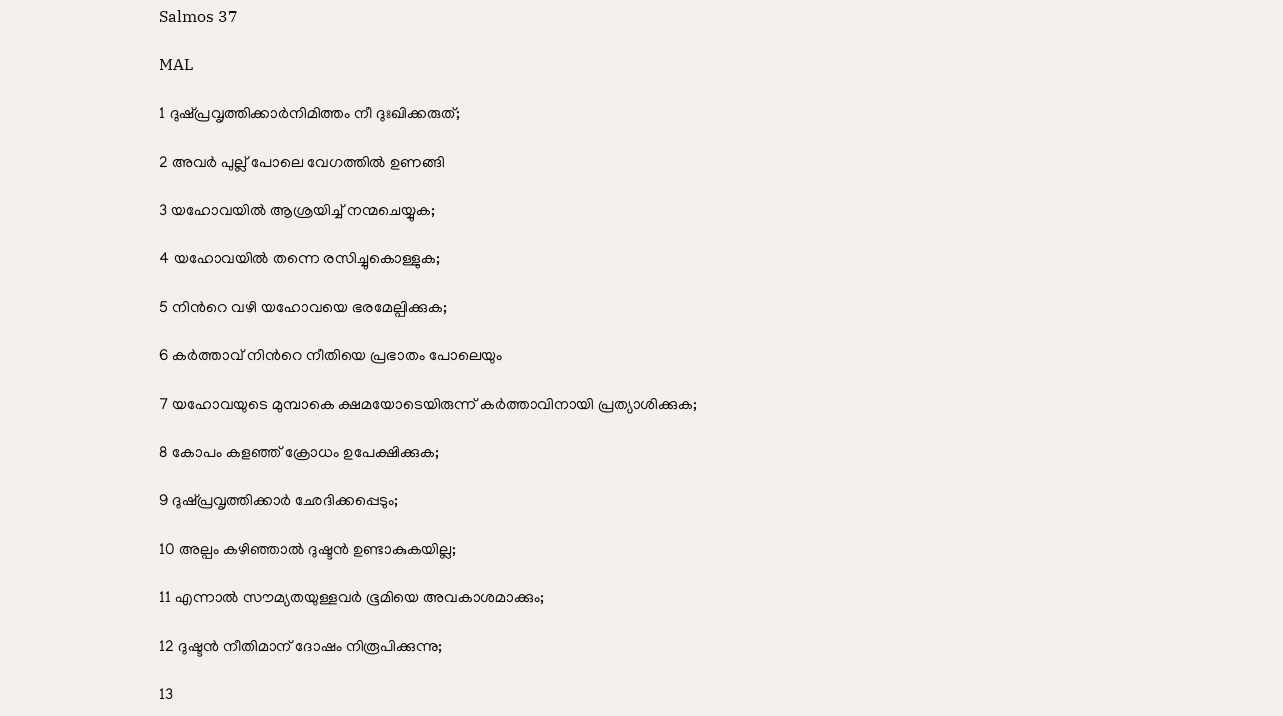Salmos 37

MAL

1 ദുഷ്പ്രവൃത്തിക്കാർനിമിത്തം നീ ദുഃഖിക്കരുത്;

2 അവർ പുല്ല് പോലെ വേഗത്തിൽ ഉണങ്ങി

3 യഹോവയിൽ ആശ്രയിച്ച് നന്മചെയ്യുക;

4 യഹോവയിൽ തന്നെ രസിച്ചുകൊള്ളുക;

5 നിന്‍റെ വഴി യഹോവയെ ഭരമേല്പിക്കുക;

6 കർത്താവ് നിന്‍റെ നീതിയെ പ്രഭാതം പോലെയും

7 യഹോവയുടെ മുമ്പാകെ ക്ഷമയോടെയിരുന്ന് കർത്താവിനായി പ്രത്യാശിക്കുക;

8 കോപം കളഞ്ഞ് ക്രോധം ഉപേക്ഷിക്കുക;

9 ദുഷ്പ്രവൃത്തിക്കാർ ഛേദിക്കപ്പെടും;

10 അല്പം കഴിഞ്ഞാൽ ദുഷ്ടൻ ഉണ്ടാകുകയില്ല;

11 എന്നാൽ സൗമ്യതയുള്ളവർ ഭൂമിയെ അവകാശമാക്കും;

12 ദുഷ്ടൻ നീതിമാന് ദോഷം നിരൂപിക്കുന്നു;

13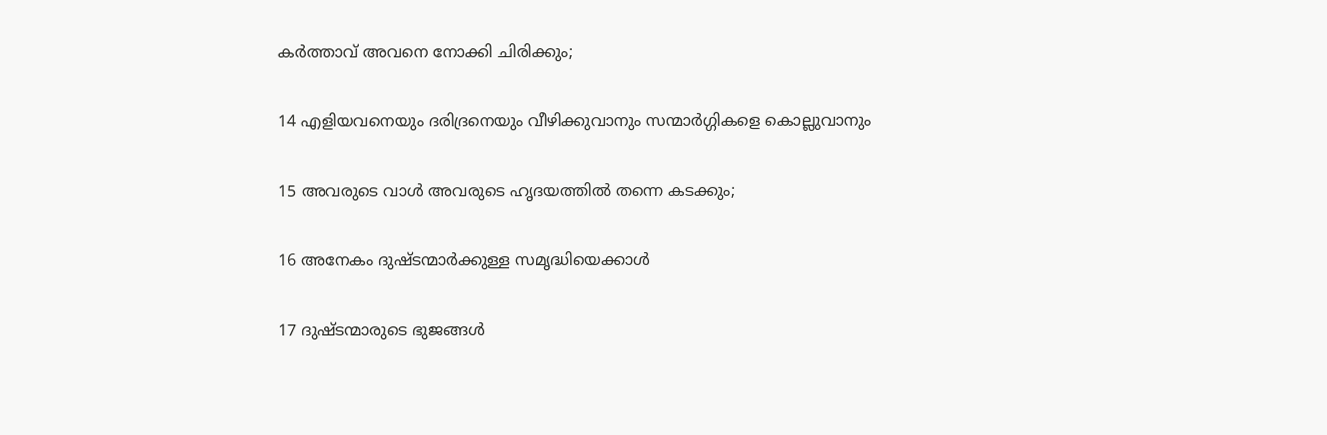കർത്താവ് അവനെ നോക്കി ചിരിക്കും;

14 എളിയവനെയും ദരിദ്രനെയും വീഴിക്കുവാനും സന്മാർഗ്ഗികളെ കൊല്ലുവാനും

15 അവരുടെ വാൾ അവരുടെ ഹൃദയത്തിൽ തന്നെ കടക്കും;

16 അനേകം ദുഷ്ടന്മാർക്കുള്ള സമൃദ്ധിയെക്കാൾ

17 ദുഷ്ടന്മാരുടെ ഭുജങ്ങൾ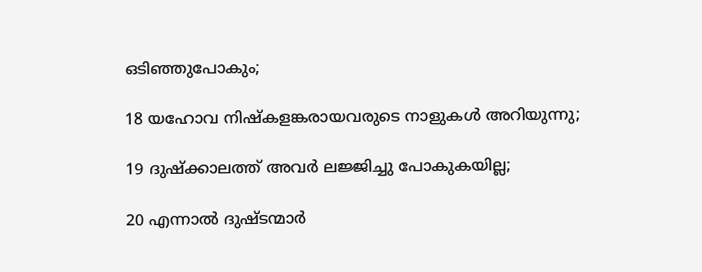ഒടിഞ്ഞുപോകും;

18 യഹോവ നിഷ്കളങ്കരായവരുടെ നാളുകൾ അറിയുന്നു;

19 ദുഷ്ക്കാലത്ത് അവർ ലജ്ജിച്ചു പോകുകയില്ല;

20 എന്നാൽ ദുഷ്ടന്മാർ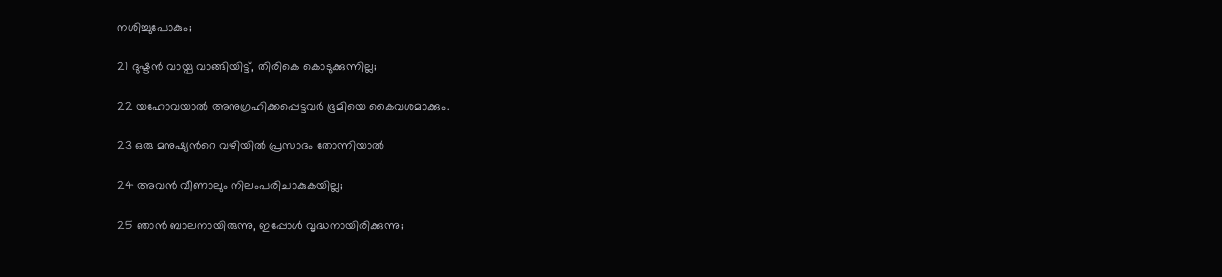നശിച്ചുപോകും;

21 ദുഷ്ടൻ വായ്പ വാങ്ങിയിട്ട്, തിരികെ കൊടുക്കുന്നില്ല;

22 യഹോവയാൽ അനുഗ്രഹിക്കപ്പെട്ടവർ ഭൂമിയെ കൈവശമാക്കും.

23 ഒരു മനുഷ്യന്‍റെ വഴിയിൽ പ്രസാദം തോന്നിയാൽ

24 അവൻ വീണാലും നിലംപരിചാകുകയില്ല;

25 ഞാൻ ബാലനായിരുന്നു, ഇപ്പോൾ വൃദ്ധനായിരിക്കുന്നു;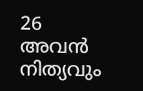26 അവൻ നിത്യവും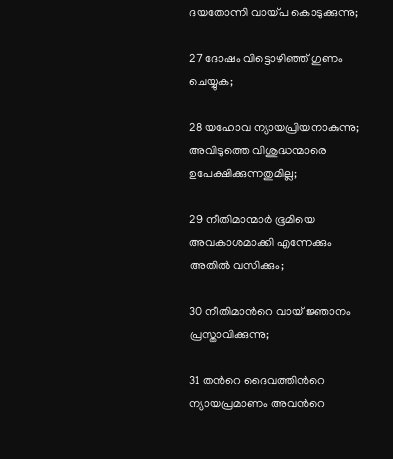ദയതോന്നി വായ്പ കൊടുക്കുന്നു;

27 ദോഷം വിട്ടൊഴിഞ്ഞ് ഗുണം ചെയ്യുക;

28 യഹോവ ന്യായപ്രിയനാകുന്നു; അവിടുത്തെ വിശുദ്ധന്മാരെ ഉപേക്ഷിക്കുന്നതുമില്ല;

29 നീതിമാന്മാർ ഭൂമിയെ അവകാശമാക്കി എന്നേക്കും അതിൽ വസിക്കും;

30 നീതിമാന്‍റെ വായ് ജ്ഞാനം പ്രസ്താവിക്കുന്നു;

31 തന്‍റെ ദൈവത്തിന്‍റെ ന്യായപ്രമാണം അവന്‍റെ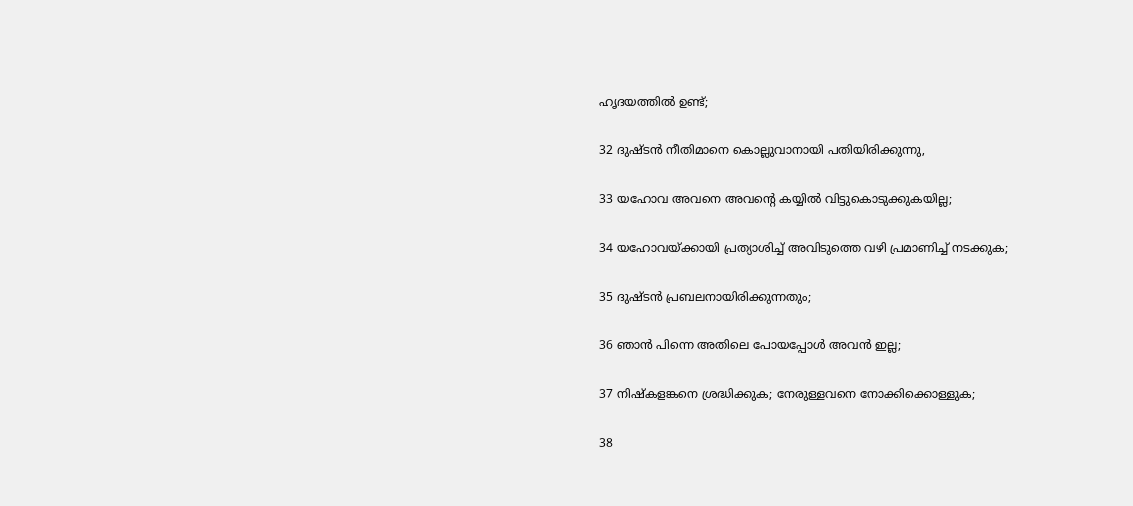ഹൃദയത്തിൽ ഉണ്ട്;

32 ദുഷ്ടൻ നീതിമാനെ കൊല്ലുവാനായി പതിയിരിക്കുന്നു,

33 യഹോവ അവനെ അവന്‍റെ കയ്യിൽ വിട്ടുകൊടുക്കുകയില്ല;

34 യഹോവയ്ക്കായി പ്രത്യാശിച്ച് അവിടുത്തെ വഴി പ്രമാണിച്ച് നടക്കുക;

35 ദുഷ്ടൻ പ്രബലനായിരിക്കുന്നതും;

36 ഞാൻ പിന്നെ അതിലെ പോയപ്പോൾ അവൻ ഇല്ല;

37 നിഷ്കളങ്കനെ ശ്രദ്ധിക്കുക; നേരുള്ളവനെ നോക്കിക്കൊള്ളുക;

38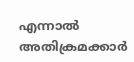എന്നാൽ അതിക്രമക്കാർ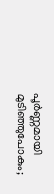പൂർണ്ണമായി മുടിഞ്ഞുപോകും;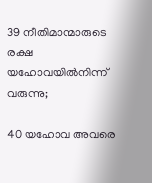39 നീതിമാന്മാരുടെ രക്ഷ യഹോവയിൽനിന്ന് വരുന്നു;

40 യഹോവ അവരെ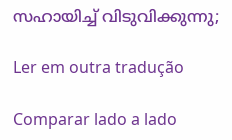സഹായിച്ച് വിടുവിക്കുന്നു;

Ler em outra tradução

Comparar lado a lado